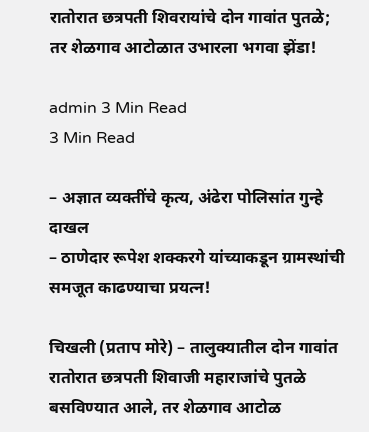रातोरात छत्रपती शिवरायांचे दोन गावांत पुतळे; तर शेळगाव आटोळात उभारला भगवा झेंडा!

admin 3 Min Read
3 Min Read

– अज्ञात व्यक्तींचे कृत्य, अंढेरा पोलिसांत गुन्हे दाखल
– ठाणेदार रूपेश शक्करगे यांच्याकडून ग्रामस्थांची समजूत काढण्याचा प्रयत्न!

चिखली (प्रताप मोरे) – तालुक्यातील दोन गावांत रातोरात छत्रपती शिवाजी महाराजांचे पुतळे बसविण्यात आले, तर शेळगाव आटोळ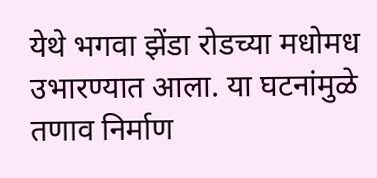येथे भगवा झेंडा रोडच्या मधोमध उभारण्यात आला. या घटनांमुळे तणाव निर्माण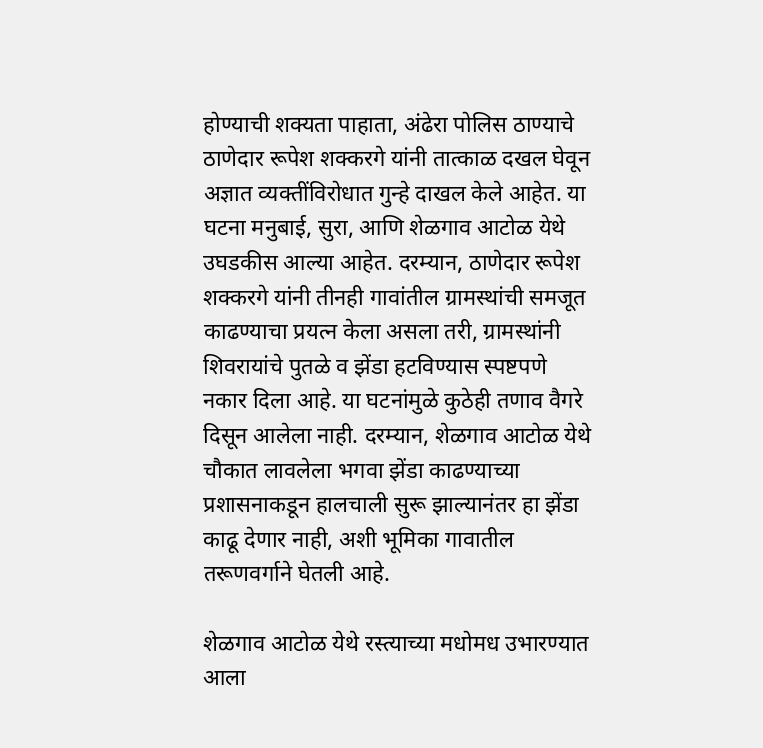होण्याची शक्यता पाहाता, अंढेरा पोलिस ठाण्याचे ठाणेदार रूपेश शक्करगे यांनी तात्काळ दखल घेवून अज्ञात व्यक्तींविरोधात गुन्हे दाखल केले आहेत. या घटना मनुबाई, सुरा, आणि शेळगाव आटोळ येथे उघडकीस आल्या आहेत. दरम्यान, ठाणेदार रूपेश शक्करगे यांनी तीनही गावांतील ग्रामस्थांची समजूत काढण्याचा प्रयत्न केला असला तरी, ग्रामस्थांनी शिवरायांचे पुतळे व झेंडा हटविण्यास स्पष्टपणे नकार दिला आहे. या घटनांमुळे कुठेही तणाव वैगरे दिसून आलेला नाही. दरम्यान, शेळगाव आटोळ येथे चौकात लावलेला भगवा झेंडा काढण्याच्या प्रशासनाकडून हालचाली सुरू झाल्यानंतर हा झेंडा काढू देणार नाही, अशी भूमिका गावातील तरूणवर्गाने घेतली आहे.

शेळगाव आटोळ येथे रस्त्याच्या मधोमध उभारण्यात आला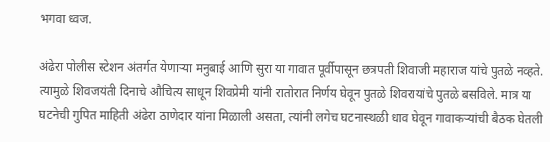भगवा ध्वज.

अंढेरा पोलीस स्टेशन अंतर्गत येणार्‍या मनुबाई आणि सुरा या गावात पूर्वीपासून छत्रपती शिवाजी महाराज यांचे पुतळे नव्हते. त्यामुळे शिवजयंती दिनाचे औचित्य साधून शिवप्रेमी यांनी रातोरात निर्णय घेवून पुतळे शिवरायांचे पुतळे बसविले. मात्र या घटनेची गुपित माहिती अंढेरा ठाणेदार यांना मिळाली असता, त्यांनी लगेच घटनास्थळी धाव घेवून गावाकर्‍यांची बैठक घेतली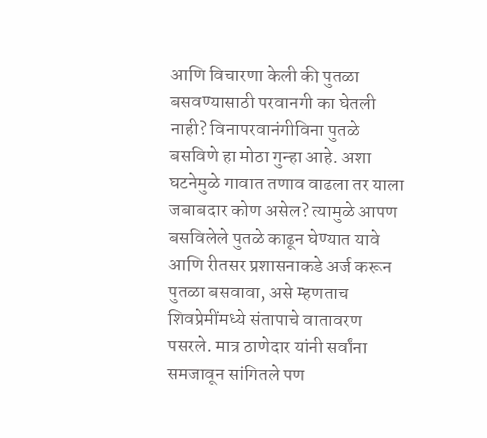आणि विचारणा केली की पुतळा बसवण्यासाठी परवानगी का घेतली नाही? विनापरवानंगीविना पुतळे बसविणे हा मोठा गुन्हा आहे. अशा घटनेमुळे गावात तणाव वाढला तर याला जबाबदार कोण असेल? त्यामुळे आपण बसविलेले पुतळे काढून घेण्यात यावे आणि रीतसर प्रशासनाकडे अर्ज करून पुतळा बसवावा, असे म्हणताच शिवप्रेमींमध्ये संतापाचे वातावरण पसरले. मात्र ठाणेदार यांनी सर्वांना समजावून सांगितले पण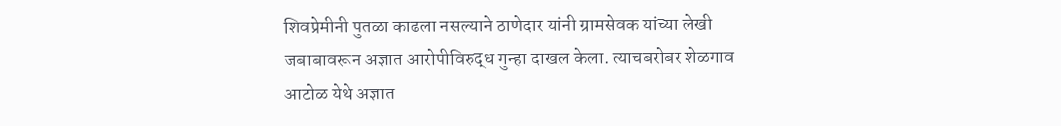शिवप्रेमीनी पुतळा काढला नसल्याने ठाणेदार यांनी ग्रामसेवक यांच्या लेखी जबाबावरून अज्ञात आरोपीविरुद्ध गुन्हा दाखल केला. त्याचबरोबर शेळगाव आटोळ येथे अज्ञात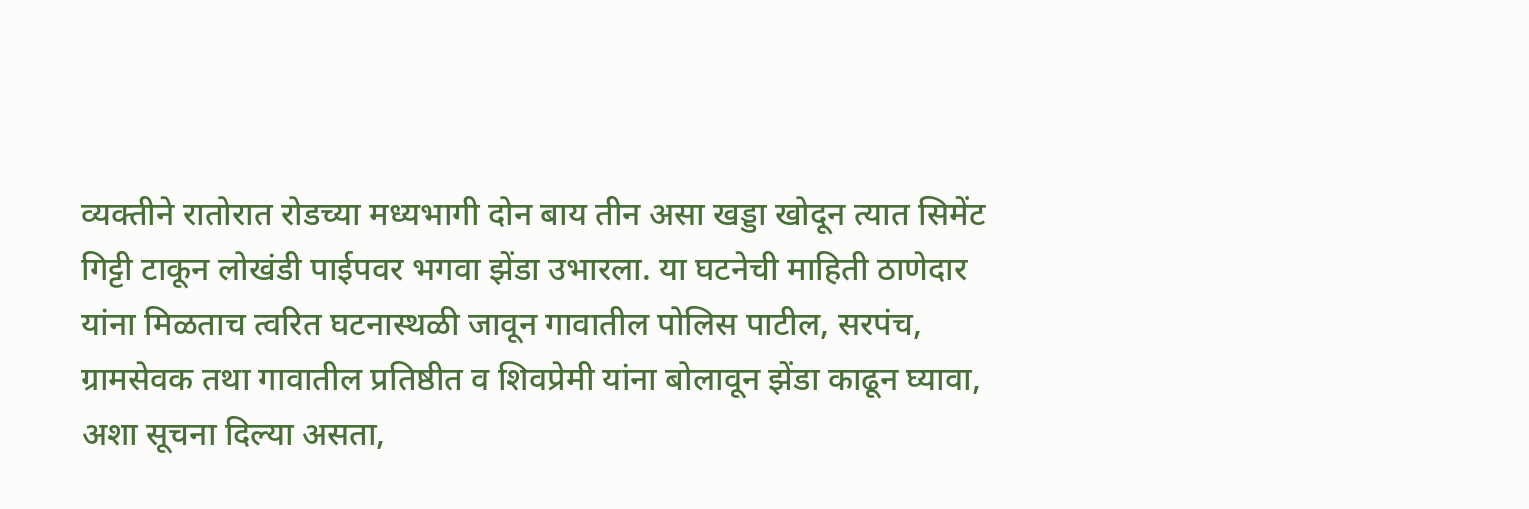व्यक्तीने रातोरात रोडच्या मध्यभागी दोन बाय तीन असा खड्डा खोदून त्यात सिमेंट गिट्टी टाकून लोखंडी पाईपवर भगवा झेंडा उभारला. या घटनेची माहिती ठाणेदार यांना मिळताच त्वरित घटनास्थळी जावून गावातील पोलिस पाटील, सरपंच, ग्रामसेवक तथा गावातील प्रतिष्ठीत व शिवप्रेमी यांना बोलावून झेंडा काढून घ्यावा, अशा सूचना दिल्या असता,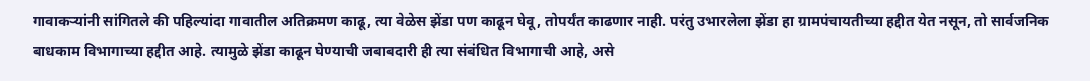गावाकर्‍यांनी सांगितले की पहिल्यांदा गावातील अतिक्रमण काढू, त्या वेळेस झेंडा पण काढून घेवू, तोपर्यंत काढणार नाही. परंतु उभारलेला झेंडा हा ग्रामपंचायतीच्या हद्दीत येत नसून, तो सार्वजनिक बाधकाम विभागाच्या हद्दीत आहे. त्यामुळे झेंडा काढून घेण्याची जबाबदारी ही त्या संबंधित विभागाची आहे, असे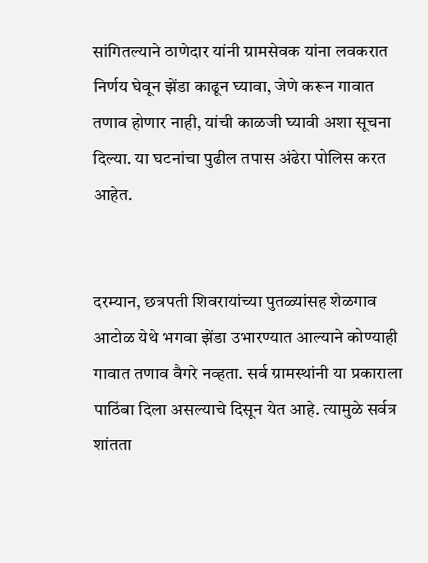सांगितल्याने ठाणेदार यांनी ग्रामसेवक यांना लवकरात निर्णय घेवून झेंडा काढून घ्यावा, जेणे करून गावात तणाव होणार नाही, यांची काळजी घ्यावी अशा सूचना दिल्या. या घटनांचा पुढील तपास अंढेरा पोलिस करत आहेत.


दरम्यान, छत्रपती शिवरायांच्या पुतळ्यांसह शेळगाव आटोळ येथे भगवा झेंडा उभारण्यात आल्याने कोण्याही गावात तणाव वैगरे नव्हता. सर्व ग्रामस्थांनी या प्रकाराला पाठिंबा दिला असल्याचे दिसून येत आहे. त्यामुळे सर्वत्र शांतता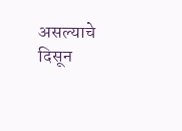असल्याचे दिसून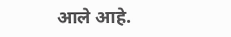आले आहे.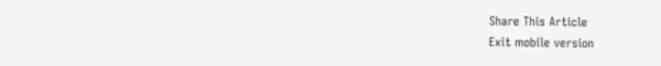Share This Article
Exit mobile version